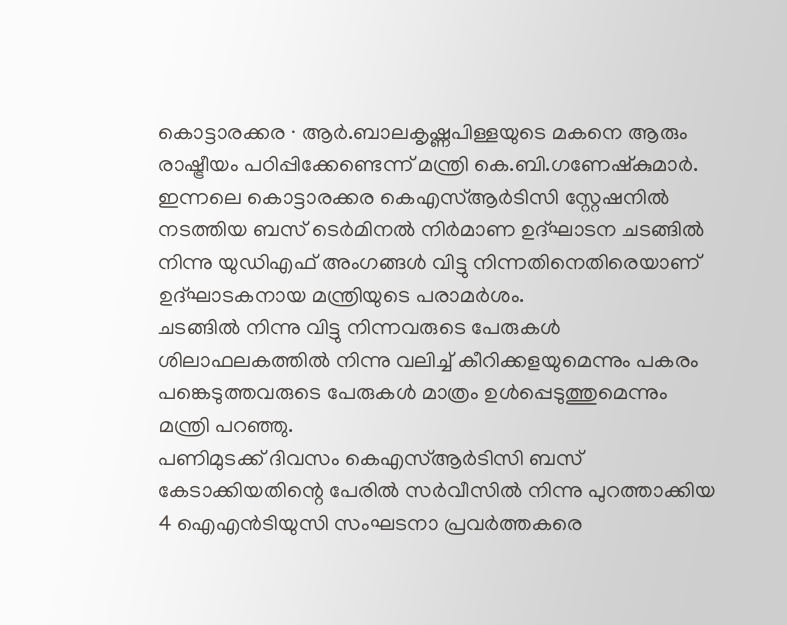കൊട്ടാരക്കര ∙ ആർ.ബാലകൃഷ്ണപിള്ളയുടെ മകനെ ആരും രാഷ്ട്രീയം പഠിപ്പിക്കേണ്ടെന്ന് മന്ത്രി കെ.ബി.ഗണേഷ്കുമാർ. ഇന്നലെ കൊട്ടാരക്കര കെഎസ്ആർടിസി സ്റ്റേഷനിൽ നടത്തിയ ബസ് ടെർമിനൽ നിർമാണ ഉദ്ഘാടന ചടങ്ങിൽ നിന്നു യുഡിഎഫ് അംഗങ്ങൾ വിട്ടു നിന്നതിനെതിരെയാണ് ഉദ്ഘാടകനായ മന്ത്രിയുടെ പരാമർശം.
ചടങ്ങിൽ നിന്നു വിട്ടു നിന്നവരുടെ പേരുകൾ ശിലാഫലകത്തിൽ നിന്നു വലിച്ച് കീറിക്കളയുമെന്നും പകരം പങ്കെടുത്തവരുടെ പേരുകൾ മാത്രം ഉൾപ്പെടുത്തുമെന്നും മന്ത്രി പറഞ്ഞു.
പണിമുടക്ക് ദിവസം കെഎസ്ആർടിസി ബസ് കേടാക്കിയതിന്റെ പേരിൽ സർവീസിൽ നിന്നു പുറത്താക്കിയ 4 ഐഎൻടിയുസി സംഘടനാ പ്രവർത്തകരെ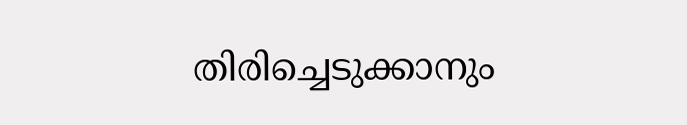തിരിച്ചെടുക്കാനും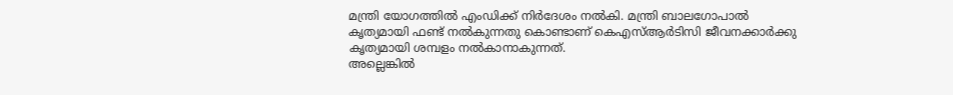മന്ത്രി യോഗത്തിൽ എംഡിക്ക് നിർദേശം നൽകി. മന്ത്രി ബാലഗോപാൽ കൃത്യമായി ഫണ്ട് നൽകുന്നതു കൊണ്ടാണ് കെഎസ്ആർടിസി ജീവനക്കാർക്കു കൃത്യമായി ശമ്പളം നൽകാനാകുന്നത്.
അല്ലെങ്കിൽ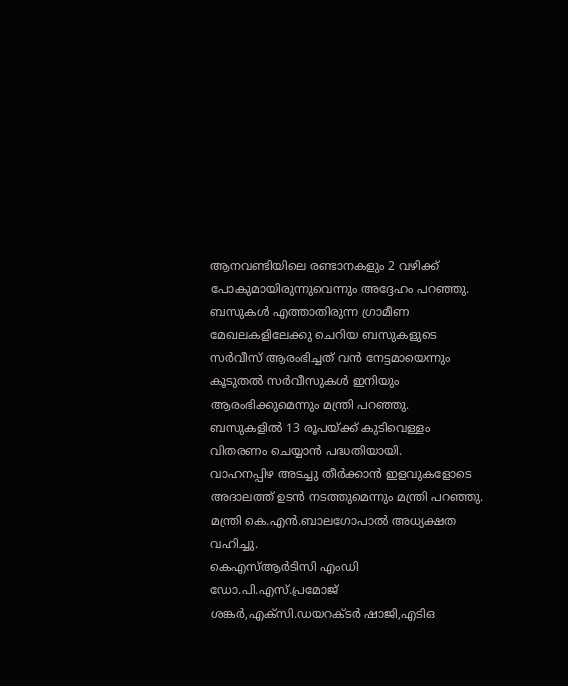ആനവണ്ടിയിലെ രണ്ടാനകളും 2 വഴിക്ക് പോകുമായിരുന്നുവെന്നും അദ്ദേഹം പറഞ്ഞു. ബസുകൾ എത്താതിരുന്ന ഗ്രാമീണ മേഖലകളിലേക്കു ചെറിയ ബസുകളുടെ സർവീസ് ആരംഭിച്ചത് വൻ നേട്ടമായെന്നും കൂടുതൽ സർവീസുകൾ ഇനിയും ആരംഭിക്കുമെന്നും മന്ത്രി പറഞ്ഞു.
ബസുകളിൽ 13 രൂപയ്ക്ക് കുടിവെള്ളം വിതരണം ചെയ്യാൻ പദ്ധതിയായി.
വാഹനപ്പിഴ അടച്ചു തീർക്കാൻ ഇളവുകളോടെ അദാലത്ത് ഉടൻ നടത്തുമെന്നും മന്ത്രി പറഞ്ഞു. മന്ത്രി കെ.എൻ.ബാലഗോപാൽ അധ്യക്ഷത വഹിച്ചു.
കെഎസ്ആർടിസി എംഡി ഡോ.പി.എസ്.പ്രമോജ് ശങ്കർ,എക്സി.ഡയറക്ടർ ഷാജി,എടിഒ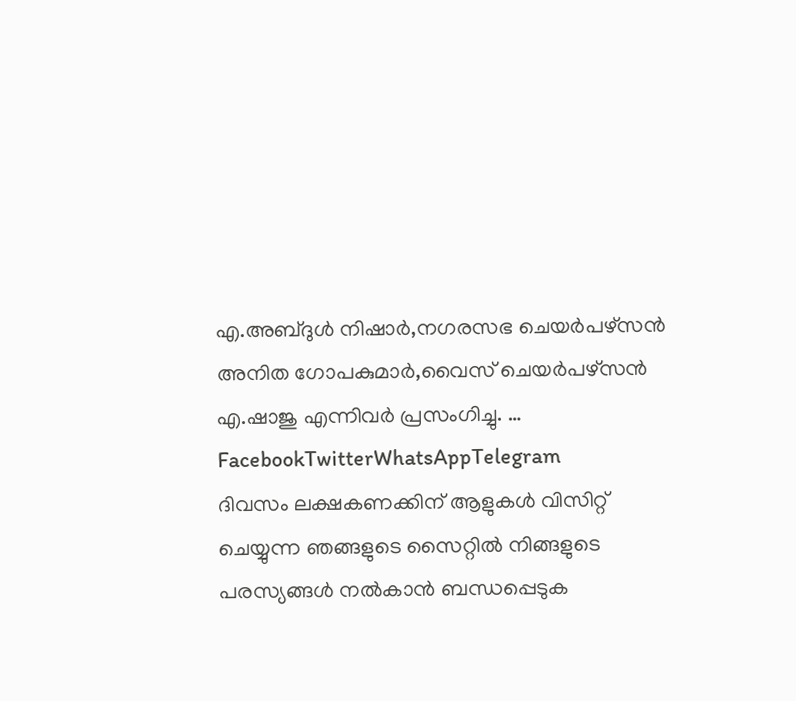എ.അബ്ദുൾ നിഷാർ,നഗരസഭ ചെയർപഴ്സൻ അനിത ഗോപകുമാർ,വൈസ് ചെയർപഴ്സൻ എ.ഷാജു എന്നിവർ പ്രസംഗിച്ചു. … FacebookTwitterWhatsAppTelegram
ദിവസം ലക്ഷകണക്കിന് ആളുകൾ വിസിറ്റ് ചെയ്യുന്ന ഞങ്ങളുടെ സൈറ്റിൽ നിങ്ങളുടെ പരസ്യങ്ങൾ നൽകാൻ ബന്ധപ്പെടുക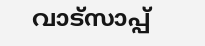വാട്സാപ്പ്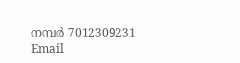നമ്പർ 7012309231 Email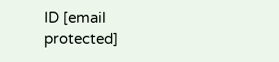ID [email protected]